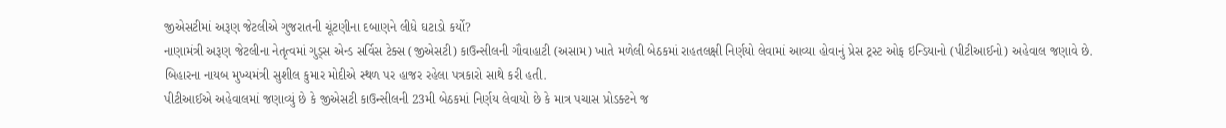જીએસટીમાં અરૂણ જેટલીએ ગુજરાતની ચૂંટણીના દબાણને લીધે ઘટાડો કર્યો?
નાણામંત્રી અરૂણ જેટલીના નેતૃત્વમાં ગુડ્સ એન્ડ સર્વિસ ટેક્સ (જીએસટી) કાઉન્સીલની ગૌવાહાટી (અસામ) ખાતે મળેલી બેઠકમાં રાહતલક્ષી નિર્ણયો લેવામાં આવ્યા હોવાનું પ્રેસ ટ્રસ્ટ ઓફ ઇન્ડિયાનો (પીટીઆઈનો) અહેવાલ જણાવે છે.
બિહારના નાયબ મુખ્યમંત્રી સુશીલ કુમાર મોદીએ સ્થળ પર હાજર રહેલા પત્રકારો સાથે કરી હતી.
પીટીઆઈએ અહેવાલમાં જણાવ્યું છે કે જીએસટી કાઉન્સીલની 23મી બેઠકમાં નિર્ણય લેવાયો છે કે માત્ર પચાસ પ્રોડક્ટને જ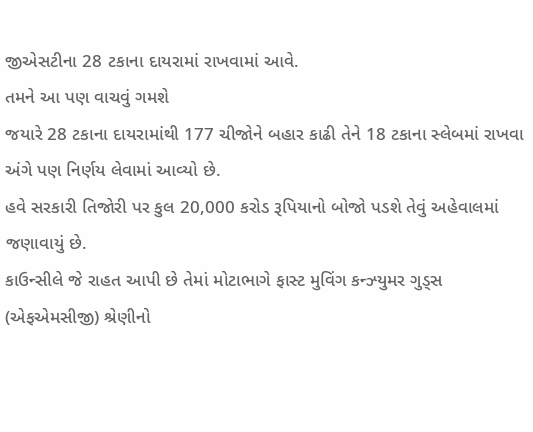જીએસટીના 28 ટકાના દાયરામાં રાખવામાં આવે.
તમને આ પણ વાચવું ગમશે
જયારે 28 ટકાના દાયરામાંથી 177 ચીજોને બહાર કાઢી તેને 18 ટકાના સ્લેબમાં રાખવા અંગે પણ નિર્ણય લેવામાં આવ્યો છે.
હવે સરકારી તિજોરી પર કુલ 20,000 કરોડ રૂપિયાનો બોજો પડશે તેવું અહેવાલમાં જણાવાયું છે.
કાઉન્સીલે જે રાહત આપી છે તેમાં મોટાભાગે ફાસ્ટ મુવિંગ કન્ઝ્યુમર ગુડ્સ (એફએમસીજી) શ્રેણીનો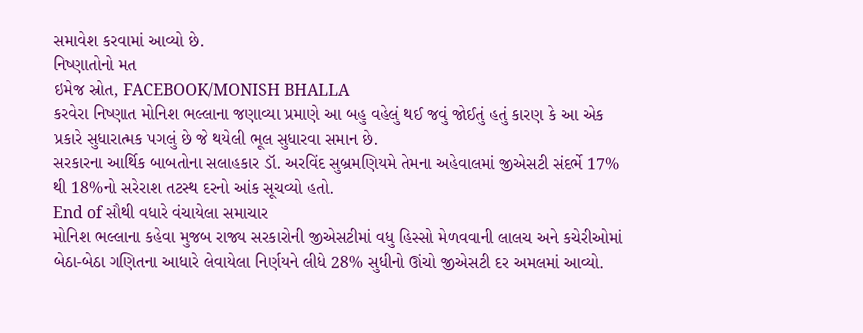સમાવેશ કરવામાં આવ્યો છે.
નિષ્ણાતોનો મત
ઇમેજ સ્રોત, FACEBOOK/MONISH BHALLA
કરવેરા નિષ્ણાત મોનિશ ભલ્લાના જણાવ્યા પ્રમાણે આ બહુ વહેલું થઈ જવું જોઈતું હતું કારણ કે આ એક પ્રકારે સુધારાત્મક પગલું છે જે થયેલી ભૂલ સુધારવા સમાન છે.
સરકારના આર્થિક બાબતોના સલાહકાર ડૉ. અરવિંદ સુબ્રમણિયમે તેમના અહેવાલમાં જીએસટી સંદર્ભે 17% થી 18%નો સરેરાશ તટસ્થ દરનો આંક સૂચવ્યો હતો.
End of સૌથી વધારે વંચાયેલા સમાચાર
મોનિશ ભલ્લાના કહેવા મુજબ રાજ્ય સરકારોની જીએસટીમાં વધુ હિસ્સો મેળવવાની લાલચ અને કચેરીઓમાં બેઠા-બેઠા ગણિતના આધારે લેવાયેલા નિર્ણયને લીધે 28% સુધીનો ઊંચો જીએસટી દર અમલમાં આવ્યો.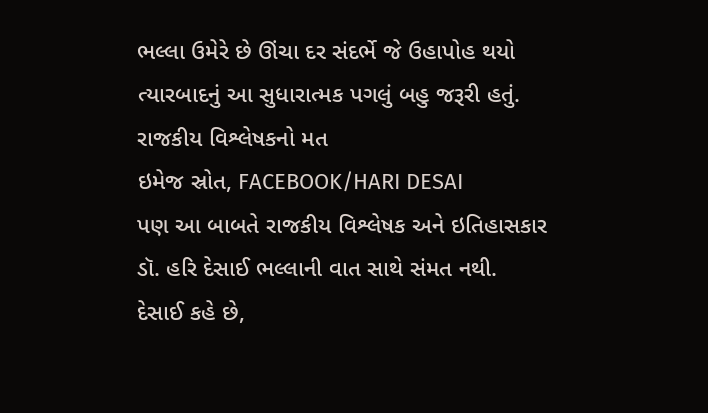ભલ્લા ઉમેરે છે ઊંચા દર સંદર્ભે જે ઉહાપોહ થયો ત્યારબાદનું આ સુધારાત્મક પગલું બહુ જરૂરી હતું.
રાજકીય વિશ્લેષકનો મત
ઇમેજ સ્રોત, FACEBOOK/HARI DESAI
પણ આ બાબતે રાજકીય વિશ્લેષક અને ઇતિહાસકાર ડૉ. હરિ દેસાઈ ભલ્લાની વાત સાથે સંમત નથી.
દેસાઈ કહે છે,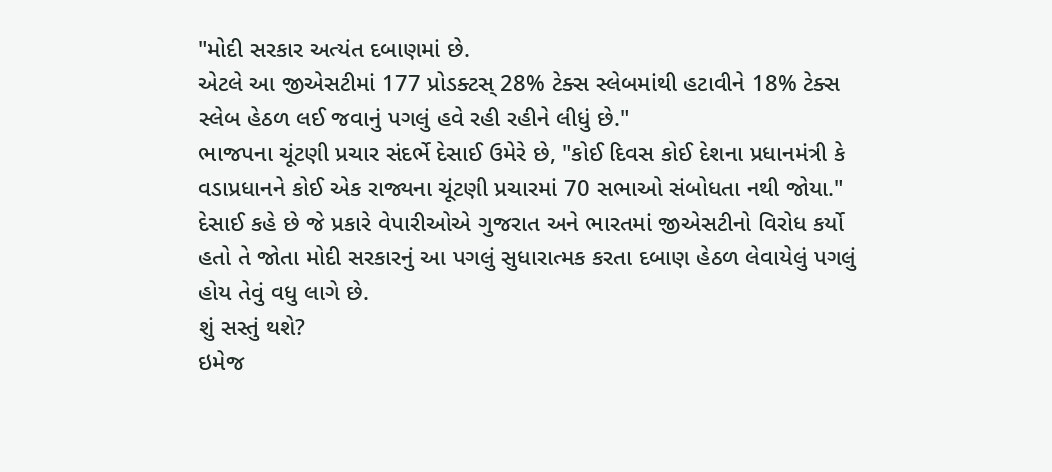"મોદી સરકાર અત્યંત દબાણમાં છે.
એટલે આ જીએસટીમાં 177 પ્રોડક્ટસ્ 28% ટેક્સ સ્લેબમાંથી હટાવીને 18% ટેક્સ સ્લેબ હેઠળ લઈ જવાનું પગલું હવે રહી રહીને લીધું છે."
ભાજપના ચૂંટણી પ્રચાર સંદર્ભે દેસાઈ ઉમેરે છે, "કોઈ દિવસ કોઈ દેશના પ્રધાનમંત્રી કે વડાપ્રધાનને કોઈ એક રાજ્યના ચૂંટણી પ્રચારમાં 70 સભાઓ સંબોધતા નથી જોયા."
દેસાઈ કહે છે જે પ્રકારે વેપારીઓએ ગુજરાત અને ભારતમાં જીએસટીનો વિરોધ કર્યો હતો તે જોતા મોદી સરકારનું આ પગલું સુધારાત્મક કરતા દબાણ હેઠળ લેવાયેલું પગલું હોય તેવું વધુ લાગે છે.
શું સસ્તું થશે?
ઇમેજ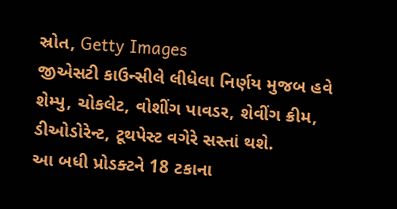સ્રોત, Getty Images
જીએસટી કાઉન્સીલે લીધેલા નિર્ણય મુજબ હવે શેમ્પુ, ચોકલેટ, વોશીંગ પાવડર, શેવીંગ ક્રીમ, ડીઓડોરેન્ટ, ટૂથપેસ્ટ વગેરે સસ્તાં થશે.
આ બધી પ્રોડક્ટને 18 ટકાના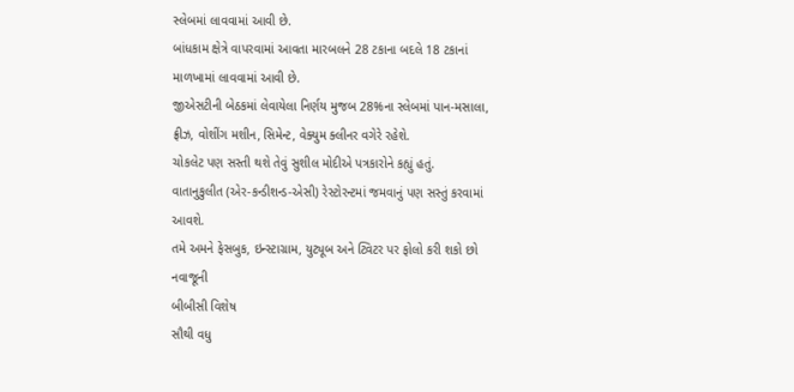સ્લેબમાં લાવવામાં આવી છે.
બાંધકામ ક્ષેત્રે વાપરવામાં આવતા મારબલને 28 ટકાના બદલે 18 ટકાનાં માળખામાં લાવવામાં આવી છે.
જીએસટીની બેઠકમાં લેવાયેલા નિર્ણય મુજબ 28%ના સ્લેબમાં પાન-મસાલા, ફ્રીઝ, વોશીંગ મશીન, સિમેન્ટ, વેક્યુમ ક્લીનર વગેરે રહેશે.
ચોકલેટ પણ સસ્તી થશે તેવું સુશીલ મોદીએ પત્રકારોને કહ્યું હતું.
વાતાનુકુલીત (એર-કન્ડીશન્ડ-એસી) રેસ્ટોરન્ટમાં જમવાનું પણ સસ્તું કરવામાં આવશે.
તમે અમને ફેસબુક, ઇન્સ્ટાગ્રામ, યુટ્યૂબ અને ટ્વિટર પર ફોલો કરી શકો છો
નવાજૂની
બીબીસી વિશેષ
સૌથી વધુ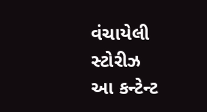વંચાયેલી સ્ટોરીઝ
આ કન્ટેન્ટ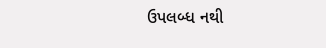ઉપલબ્ધ નથી